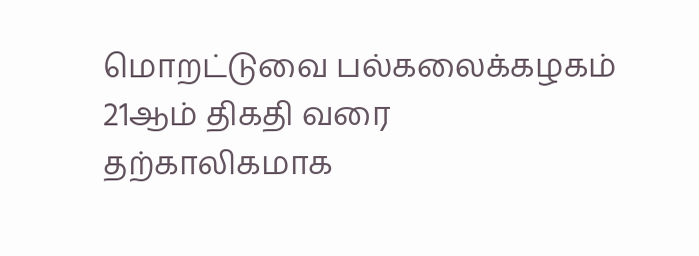மொறட்டுவை பல்கலைக்கழகம் 21ஆம் திகதி வரை தற்காலிகமாக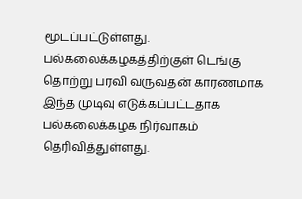மூடப்பட்டுள்ளது.
பல்கலைக்கழகத்திற்குள் டெங்கு தொற்று பரவி வருவதன் காரணமாக இந்த முடிவு எடுக்கப்பட்டதாக பல்கலைக்கழக நிர்வாகம் தெரிவித்துள்ளது.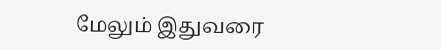மேலும் இதுவரை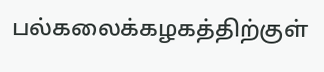பல்கலைக்கழகத்திற்குள்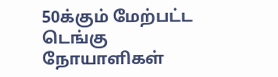50க்கும் மேற்பட்ட டெங்கு நோயாளிகள்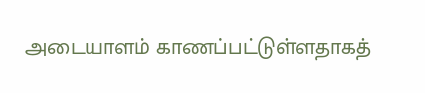அடையாளம் காணப்பட்டுள்ளதாகத்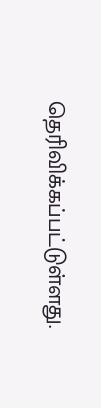தெரிவிக்கப்பட்டுள்ளது.